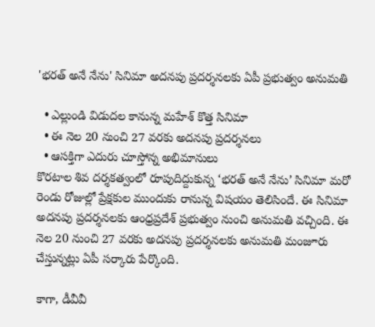'భరత్ అనే నేను' సినిమా అదనపు ప్రదర్శనలకు ఏపీ ప్రభుత్వం అనుమతి

  • ఎల్లుండి విడుదల కానున్న మహేశ్‌ కొత్త సినిమా
  • ఈ నెల 20 నుంచి 27 వరకు అదనపు ప్రదర్శనలు
  • ఆసక్తిగా ఎదురు చూస్తోన్న అభిమానులు
కొరటాల శివ దర్శకత్వంలో రూపుదిద్దుకున్న ‘భరత్ అనే నేను’ సినిమా మరో రెండు రోజుల్లో ప్రేక్షకుల ముందుకు రానున్న విషయం తెలిసిందే. ఈ సినిమా అదనపు ప్రదర్శనలకు ఆంధ్రప్రదేశ్‌ ప్రభుత్వం నుంచి అనుమతి వచ్చింది. ఈ నెల 20 నుంచి 27 వరకు అదనపు ప్రదర్శనలకు అనుమతి మంజూరు చేస్తున్నట్లు ఏపీ సర్కారు పేర్కొంది.

కాగా, డీవీవీ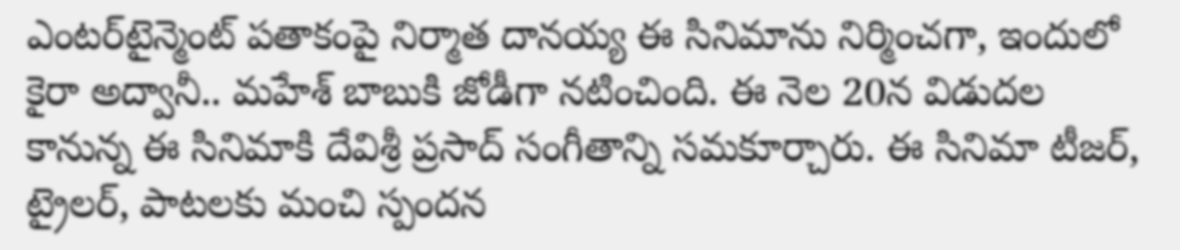ఎంటర్‌టైన్మెంట్‌ పతాకంపై నిర్మాత దానయ్య ఈ సినిమాను నిర్మించగా, ఇందులో కైరా అద్వానీ.. మహేశ్‌ బాబుకి జోడీగా నటించింది. ఈ నెల 20న విడుదల కానున్న ఈ సినిమాకి దేవిశ్రీ ప్రసాద్ సంగీతాన్ని సమకూర్చారు. ఈ సినిమా టీజర్, ట్రైలర్, పాటలకు మంచి స్పందన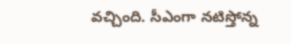వచ్చింది. సీఎంగా నటిస్తోన్న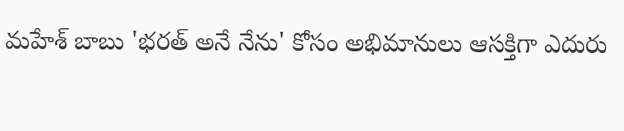మహేశ్‌ బాబు 'భరత్‌ అనే నేను' కోసం అభిమానులు ఆసక్తిగా ఎదురు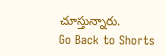చూస్తున్నారు.
Go Back to Shorts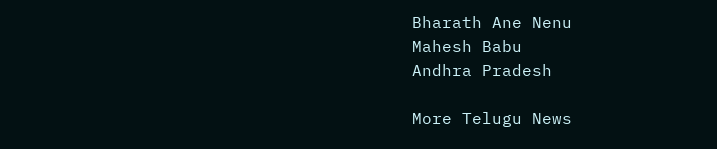Bharath Ane Nenu
Mahesh Babu
Andhra Pradesh

More Telugu News